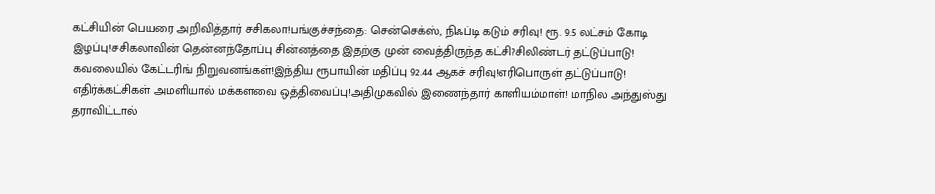கட்சியின் பெயரை அறிவித்தார் சசிகலா!பங்குச்சந்தை: சென்செக்ஸ், நிஃப்டி கடும் சரிவு! ரூ. 9.5 லட்சம் கோடி இழப்பு!சசிகலாவின் தென்னந்தோப்பு சின்னத்தை இதற்கு முன் வைத்திருந்த கட்சி?சிலிண்டர் தட்டுப்பாடு! கவலையில் கேட்டரிங் நிறுவனங்கள்!இந்திய ரூபாயின் மதிப்பு 92.44 ஆகச் சரிவு!எரிபொருள் தட்டுப்பாடு! எதிர்க்கட்சிகள் அமளியால் மக்களவை ஒத்திவைப்பு!அதிமுகவில் இணைந்தார் காளியம்மாள்! மாநில அந்துஸ்து தராவிட்டால்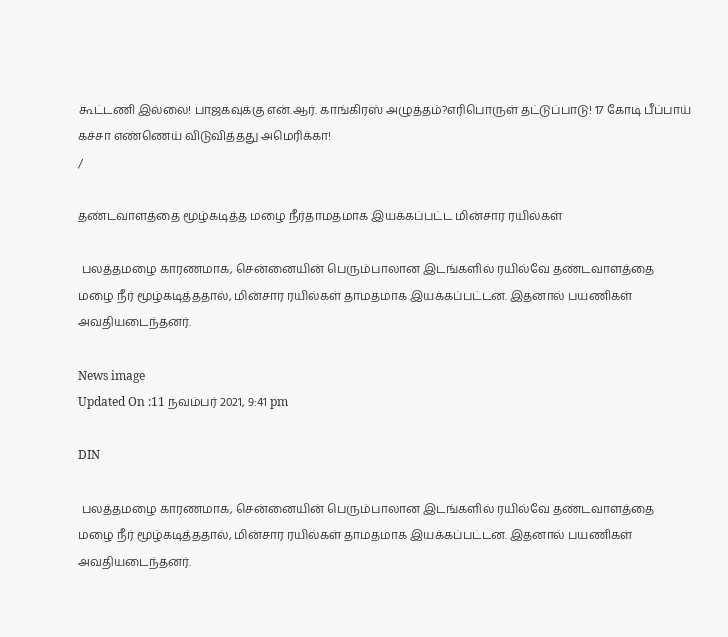கூட்டணி இல்லை! பாஜகவுக்கு என்.ஆர். காங்கிரஸ் அழுத்தம்?எரிபொருள் தட்டுப்பாடு! 17 கோடி பீப்பாய் கச்சா எண்ணெய் விடுவித்தது அமெரிக்கா!
/

தண்டவாளத்தை மூழ்கடித்த மழை நீர்தாமதமாக இயக்கப்பட்ட மின்சார ரயில்கள்

 பலத்தமழை காரணமாக, சென்னையின் பெரும்பாலான இடங்களில் ரயில்வே தண்டவாளத்தை மழை நீர் மூழ்கடித்ததால், மின்சார ரயில்கள் தாமதமாக இயக்கப்பட்டன. இதனால் பயணிகள் அவதியடைந்தனர்.

News image
Updated On :11 நவம்பர் 2021, 9:41 pm

DIN

 பலத்தமழை காரணமாக, சென்னையின் பெரும்பாலான இடங்களில் ரயில்வே தண்டவாளத்தை மழை நீர் மூழ்கடித்ததால், மின்சார ரயில்கள் தாமதமாக இயக்கப்பட்டன. இதனால் பயணிகள் அவதியடைந்தனர்.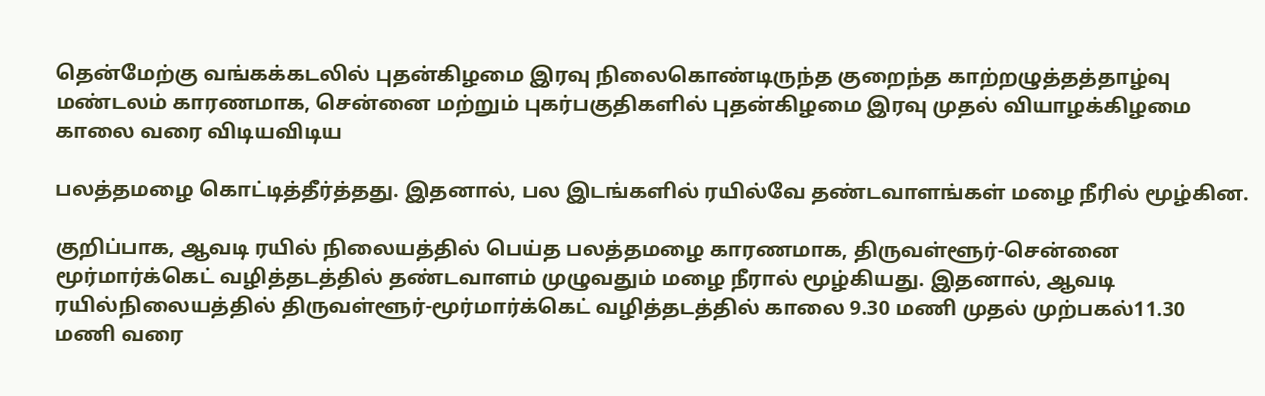தென்மேற்கு வங்கக்கடலில் புதன்கிழமை இரவு நிலைகொண்டிருந்த குறைந்த காற்றழுத்தத்தாழ்வு மண்டலம் காரணமாக, சென்னை மற்றும் புகர்பகுதிகளில் புதன்கிழமை இரவு முதல் வியாழக்கிழமை காலை வரை விடியவிடிய

பலத்தமழை கொட்டித்தீர்த்தது. இதனால், பல இடங்களில் ரயில்வே தண்டவாளங்கள் மழை நீரில் மூழ்கின.

குறிப்பாக, ஆவடி ரயில் நிலையத்தில் பெய்த பலத்தமழை காரணமாக, திருவள்ளூர்-சென்னை மூர்மார்க்கெட் வழித்தடத்தில் தண்டவாளம் முழுவதும் மழை நீரால் மூழ்கியது. இதனால், ஆவடி ரயில்நிலையத்தில் திருவள்ளூர்-மூர்மார்க்கெட் வழித்தடத்தில் காலை 9.30 மணி முதல் முற்பகல்11.30 மணி வரை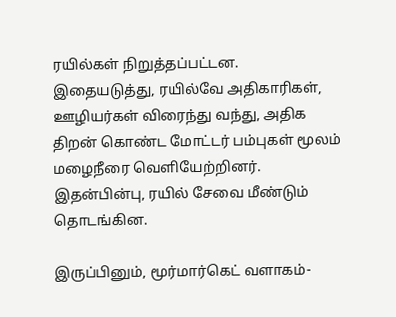ரயில்கள் நிறுத்தப்பட்டன. இதையடுத்து, ரயில்வே அதிகாரிகள், ஊழியர்கள் விரைந்து வந்து, அதிக திறன் கொண்ட மோட்டர் பம்புகள் மூலம் மழைநீரை வெளியேற்றினர். இதன்பின்பு, ரயில் சேவை மீண்டும் தொடங்கின.

இருப்பினும், மூர்மார்கெட் வளாகம்-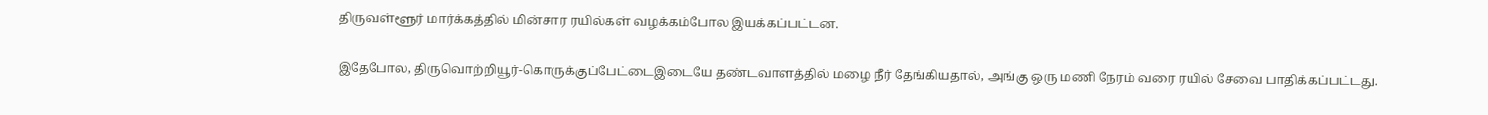திருவள்ளூர் மார்க்கத்தில் மின்சார ரயில்கள் வழக்கம்போல இயக்கப்பட்டன.

இதேபோல, திருவொற்றியூர்-கொருக்குப்பேட்டைஇடையே தண்டவாளத்தில் மழை நீர் தேங்கியதால், அங்கு ஒரு மணி நேரம் வரை ரயில் சேவை பாதிக்கப்பட்டது.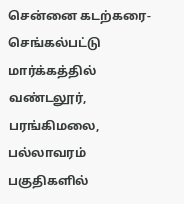சென்னை கடற்கரை-செங்கல்பட்டு மார்க்கத்தில் வண்டலூர், பரங்கிமலை, பல்லாவரம் பகுதிகளில்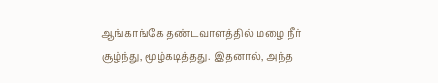ஆங்காங்கே தண்டவாளத்தில் மழை நீர் சூழ்ந்து, மூழ்கடித்தது. இதனால், அந்த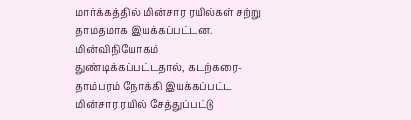மார்க்கத்தில் மின்சார ரயில்கள் சற்று தாமதமாக இயக்கப்பட்டன. மின்விநியோகம் துண்டிக்கப்பட்டதால், கடற்கரை-தாம்பரம் நோக்கி இயக்கப்பட்ட மின்சார ரயில் சேத்துப்பட்டு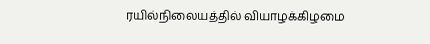ரயில்நிலையத்தில் வியாழக்கிழமை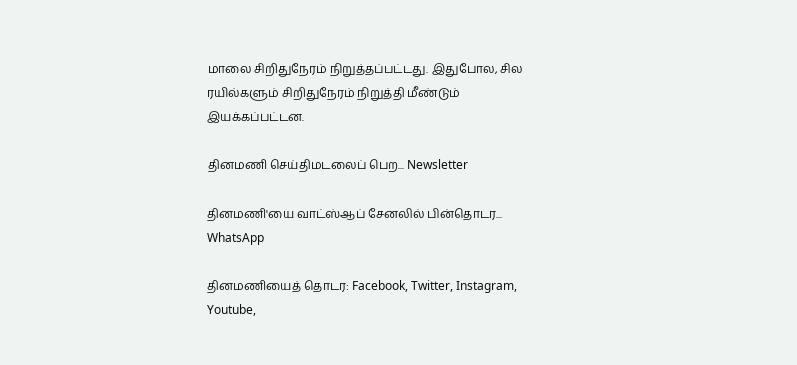மாலை சிறிதுநேரம் நிறுத்தப்பட்டது. இதுபோல, சில ரயில்களும் சிறிதுநேரம் நிறுத்தி மீண்டும் இயக்கப்பட்டன.

தினமணி செய்திமடலைப் பெற... Newsletter

தினமணி'யை வாட்ஸ்ஆப் சேனலில் பின்தொடர... WhatsApp

தினமணியைத் தொடர: Facebook, Twitter, Instagram, Youtube,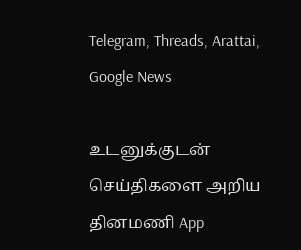Telegram, Threads, Arattai, Google News

உடனுக்குடன் செய்திகளை அறிய தினமணி App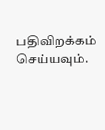பதிவிறக்கம் செய்யவும்.